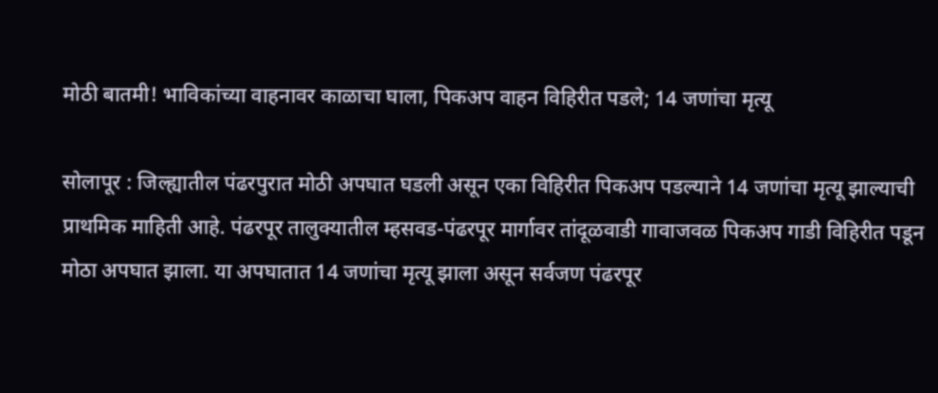मोठी बातमी! भाविकांच्या वाहनावर काळाचा घाला, पिकअप वाहन विहिरीत पडले; 14 जणांचा मृत्यू

सोलापूर : जिल्ह्यातील पंढरपुरात मोठी अपघात घडली असून एका विहिरीत पिकअप पडल्याने 14 जणांचा मृत्यू झाल्याची प्राथमिक माहिती आहे. पंढरपूर तालुक्यातील म्हसवड-पंढरपूर मार्गावर तांदूळवाडी गावाजवळ पिकअप गाडी विहिरीत पडून मोठा अपघात झाला. या अपघातात 14 जणांचा मृत्यू झाला असून सर्वजण पंढरपूर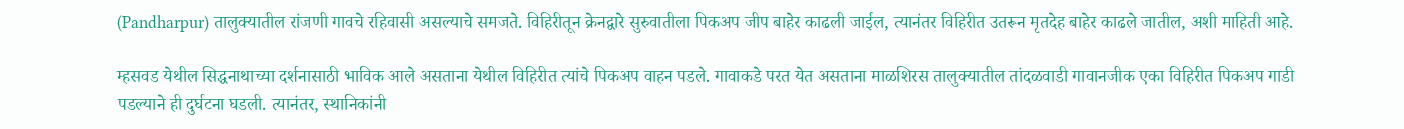(Pandharpur) तालुक्यातील रांजणी गावचे रहिवासी असल्याचे समजते. विहिरीतून क्रेनद्वारे सुरुवातीला पिकअप जीप बाहेर काढली जाईल, त्यानंतर विहिरीत उतरून मृतदेह बाहेर काढले जातील, अशी माहिती आहे.

म्हसवड येथील सिद्धनाथाच्या दर्शनासाठी भाविक आले असताना येथील विहिरीत त्यांचे पिकअप वाहन पडले. गावाकडे परत येत असताना माळशिरस तालुक्यातील तांदळवाडी गावानजीक एका विहिरीत पिकअप गाडी पडल्याने ही दुर्घटना घडली. त्यानंतर, स्थानिकांनी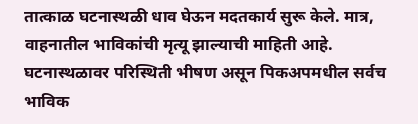तात्काळ घटनास्थळी धाव घेऊन मदतकार्य सुरू केले. मात्र, वाहनातील भाविकांची मृत्यू झाल्याची माहिती आहे. घटनास्थळावर परिस्थिती भीषण असून पिकअपमधील सर्वच भाविक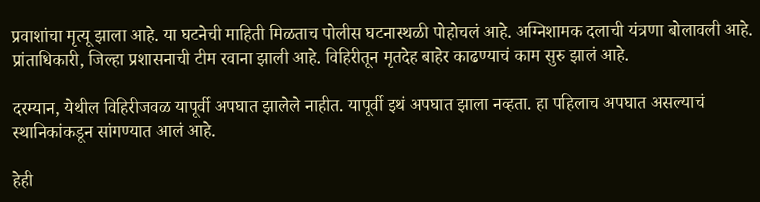प्रवाशांचा मृत्यू झाला आहे. या घटनेची माहिती मिळताच पोलीस घटनास्थळी पोहोचलं आहे. अग्निशामक दलाची यंत्रणा बोलावली आहे. प्रांताधिकारी, जिल्हा प्रशासनाची टीम रवाना झाली आहे. विहिरीतून मृतदेह बाहेर काढण्याचं काम सुरु झालं आहे.

दरम्यान, येथील विहिरीजवळ यापूर्वी अपघात झालेले नाहीत. यापूर्वी इथं अपघात झाला नव्हता. हा पहिलाच अपघात असल्याचं स्थानिकांकडून सांगण्यात आलं आहे.

हेही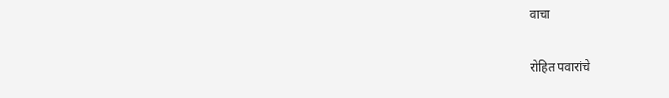वाचा

रोहित पवारांचे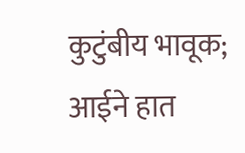कुटुंबीय भावूक; आईने हात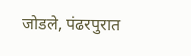जोडले, पंढरपुरात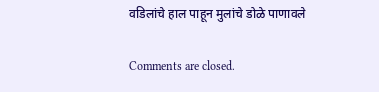वडिलांचे हाल पाहून मुलांचे डोळे पाणावले

Comments are closed.